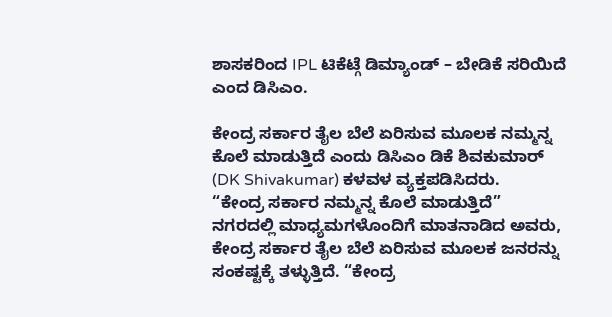ಶಾಸಕರಿಂದ IPL ಟಿಕೆಟ್ಗೆ ಡಿಮ್ಯಾಂಡ್ – ಬೇಡಿಕೆ ಸರಿಯಿದೆ ಎಂದ ಡಿಸಿಎಂ.

ಕೇಂದ್ರ ಸರ್ಕಾರ ತೈಲ ಬೆಲೆ ಏರಿಸುವ ಮೂಲಕ ನಮ್ಮನ್ನ ಕೊಲೆ ಮಾಡುತ್ತಿದೆ ಎಂದು ಡಿಸಿಎಂ ಡಿಕೆ ಶಿವಕುಮಾರ್ (DK Shivakumar) ಕಳವಳ ವ್ಯಕ್ತಪಡಿಸಿದರು.
“ಕೇಂದ್ರ ಸರ್ಕಾರ ನಮ್ಮನ್ನ ಕೊಲೆ ಮಾಡುತ್ತಿದೆ”
ನಗರದಲ್ಲಿ ಮಾಧ್ಯಮಗಳೊಂದಿಗೆ ಮಾತನಾಡಿದ ಅವರು, ಕೇಂದ್ರ ಸರ್ಕಾರ ತೈಲ ಬೆಲೆ ಏರಿಸುವ ಮೂಲಕ ಜನರನ್ನು ಸಂಕಷ್ಟಕ್ಕೆ ತಳ್ಳುತ್ತಿದೆ. “ಕೇಂದ್ರ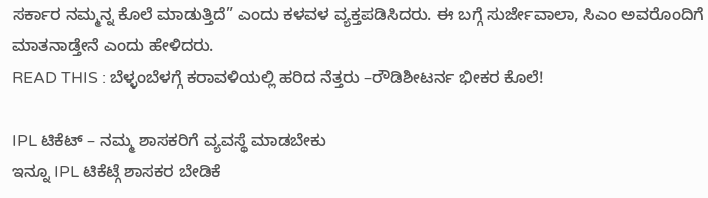ಸರ್ಕಾರ ನಮ್ಮನ್ನ ಕೊಲೆ ಮಾಡುತ್ತಿದೆ” ಎಂದು ಕಳವಳ ವ್ಯಕ್ತಪಡಿಸಿದರು. ಈ ಬಗ್ಗೆ ಸುರ್ಜೇವಾಲಾ, ಸಿಎಂ ಅವರೊಂದಿಗೆ ಮಾತನಾಡ್ತೇನೆ ಎಂದು ಹೇಳಿದರು.
READ THIS : ಬೆಳ್ಳಂಬೆಳಗ್ಗೆ ಕರಾವಳಿಯಲ್ಲಿ ಹರಿದ ನೆತ್ತರು –ರೌಡಿಶೀಟರ್ನ ಭೀಕರ ಕೊಲೆ!

IPL ಟಿಕೆಟ್ – ನಮ್ಮ ಶಾಸಕರಿಗೆ ವ್ಯವಸ್ಥೆ ಮಾಡಬೇಕು
ಇನ್ನೂ IPL ಟಿಕೆಟ್ಗೆ ಶಾಸಕರ ಬೇಡಿಕೆ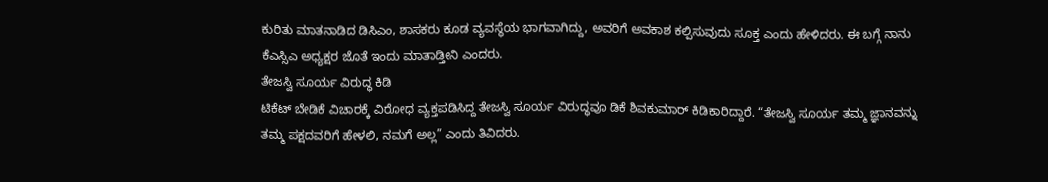ಕುರಿತು ಮಾತನಾಡಿದ ಡಿಸಿಎಂ, ಶಾಸಕರು ಕೂಡ ವ್ಯವಸ್ಥೆಯ ಭಾಗವಾಗಿದ್ದು, ಅವರಿಗೆ ಅವಕಾಶ ಕಲ್ಪಿಸುವುದು ಸೂಕ್ತ ಎಂದು ಹೇಳಿದರು. ಈ ಬಗ್ಗೆ ನಾನು ಕೆಎಸ್ಸಿಎ ಅಧ್ಯಕ್ಷರ ಜೊತೆ ಇಂದು ಮಾತಾಡ್ತೀನಿ ಎಂದರು.
ತೇಜಸ್ವಿ ಸೂರ್ಯ ವಿರುದ್ಧ ಕಿಡಿ
ಟಿಕೆಟ್ ಬೇಡಿಕೆ ವಿಚಾರಕ್ಕೆ ವಿರೋಧ ವ್ಯಕ್ತಪಡಿಸಿದ್ದ ತೇಜಸ್ವಿ ಸೂರ್ಯ ವಿರುದ್ಧವೂ ಡಿಕೆ ಶಿವಕುಮಾರ್ ಕಿಡಿಕಾರಿದ್ದಾರೆ. “ತೇಜಸ್ವಿ ಸೂರ್ಯ ತಮ್ಮ ಜ್ಞಾನವನ್ನು ತಮ್ಮ ಪಕ್ಷದವರಿಗೆ ಹೇಳಲಿ, ನಮಗೆ ಅಲ್ಲ” ಎಂದು ತಿವಿದರು.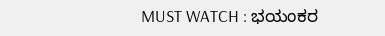MUST WATCH : ಭಯಂಕರ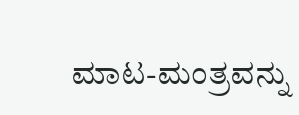ಮಾಟ-ಮಂತ್ರವನ್ನು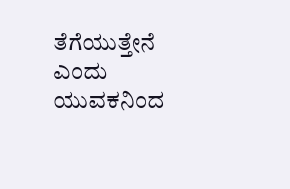ತೆಗೆಯುತ್ತೇನೆ ಎಂದು ಯುವಕನಿಂದ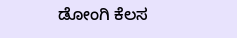ಡೋಂಗಿ ಕೆಲಸ